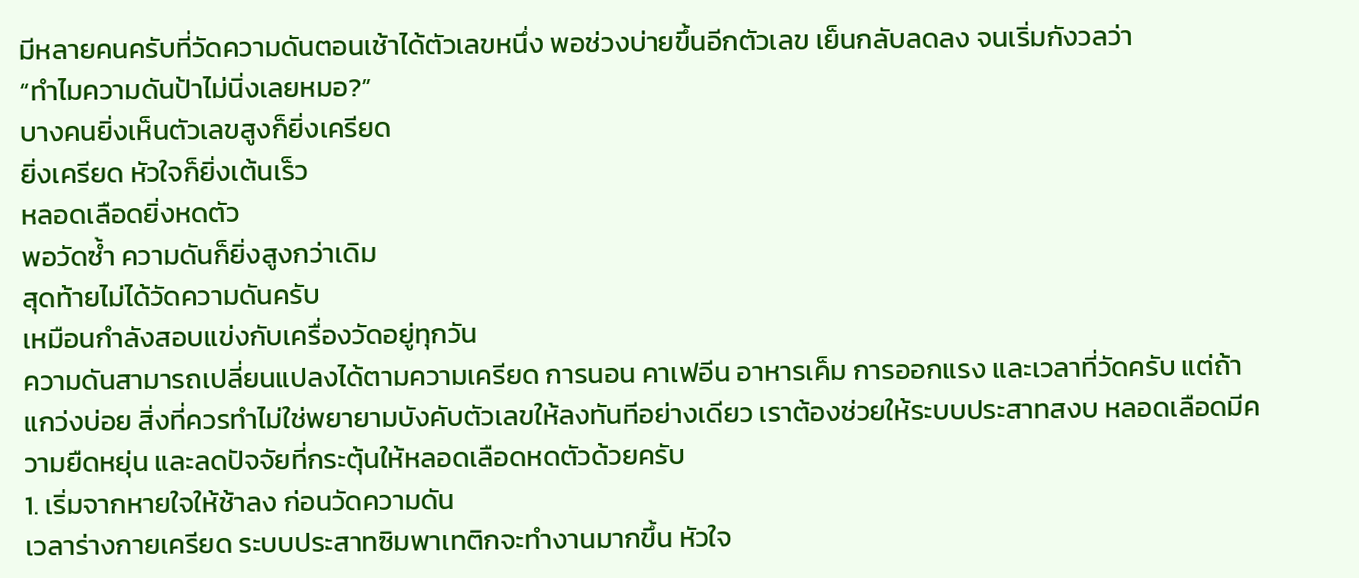มีหลายคนครับที่วัดความดันตอนเช้าได้ตัวเลขหนึ่ง พอช่วงบ่ายขึ้นอีกตัวเลข เย็นกลับลดลง จนเริ่มกังวลว่า
“ทำไมความดันป้าไม่นิ่งเลยหมอ?”
บางคนยิ่งเห็นตัวเลขสูงก็ยิ่งเครียด
ยิ่งเครียด หัวใจก็ยิ่งเต้นเร็ว
หลอดเลือดยิ่งหดตัว
พอวัดซ้ำ ความดันก็ยิ่งสูงกว่าเดิม
สุดท้ายไม่ได้วัดความดันครับ
เหมือนกำลังสอบแข่งกับเครื่องวัดอยู่ทุกวัน
ความดันสามารถเปลี่ยนแปลงได้ตามความเครียด การนอน คาเฟอีน อาหารเค็ม การออกแรง และเวลาที่วัดครับ แต่ถ้าแกว่งบ่อย สิ่งที่ควรทำไม่ใช่พยายามบังคับตัวเลขให้ลงทันทีอย่างเดียว เราต้องช่วยให้ระบบประสาทสงบ หลอดเลือดมีความยืดหยุ่น และลดปัจจัยที่กระตุ้นให้หลอดเลือดหดตัวด้วยครับ
1. เริ่มจากหายใจให้ช้าลง ก่อนวัดความดัน
เวลาร่างกายเครียด ระบบประสาทซิมพาเทติกจะทำงานมากขึ้น หัวใจ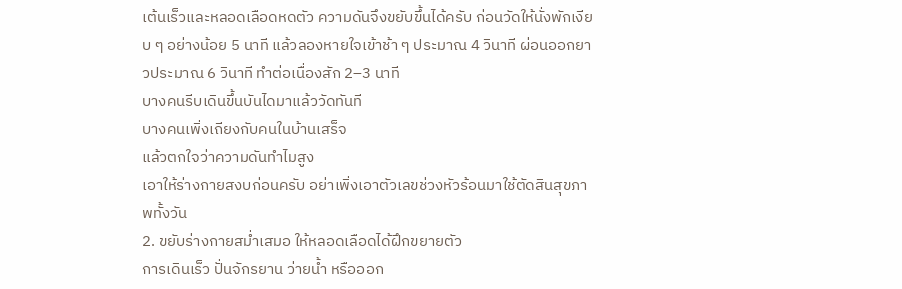เต้นเร็วและหลอดเลือดหดตัว ความดันจึงขยับขึ้นได้ครับ ก่อนวัดให้นั่งพักเงียบ ๆ อย่างน้อย 5 นาที แล้วลองหายใจเข้าช้า ๆ ประมาณ 4 วินาที ผ่อนออกยาวประมาณ 6 วินาที ทำต่อเนื่องสัก 2–3 นาที
บางคนรีบเดินขึ้นบันไดมาแล้ววัดทันที
บางคนเพิ่งเถียงกับคนในบ้านเสร็จ
แล้วตกใจว่าความดันทำไมสูง
เอาให้ร่างกายสงบก่อนครับ อย่าเพิ่งเอาตัวเลขช่วงหัวร้อนมาใช้ตัดสินสุขภาพทั้งวัน
2. ขยับร่างกายสม่ำเสมอ ให้หลอดเลือดได้ฝึกขยายตัว
การเดินเร็ว ปั่นจักรยาน ว่ายน้ำ หรือออก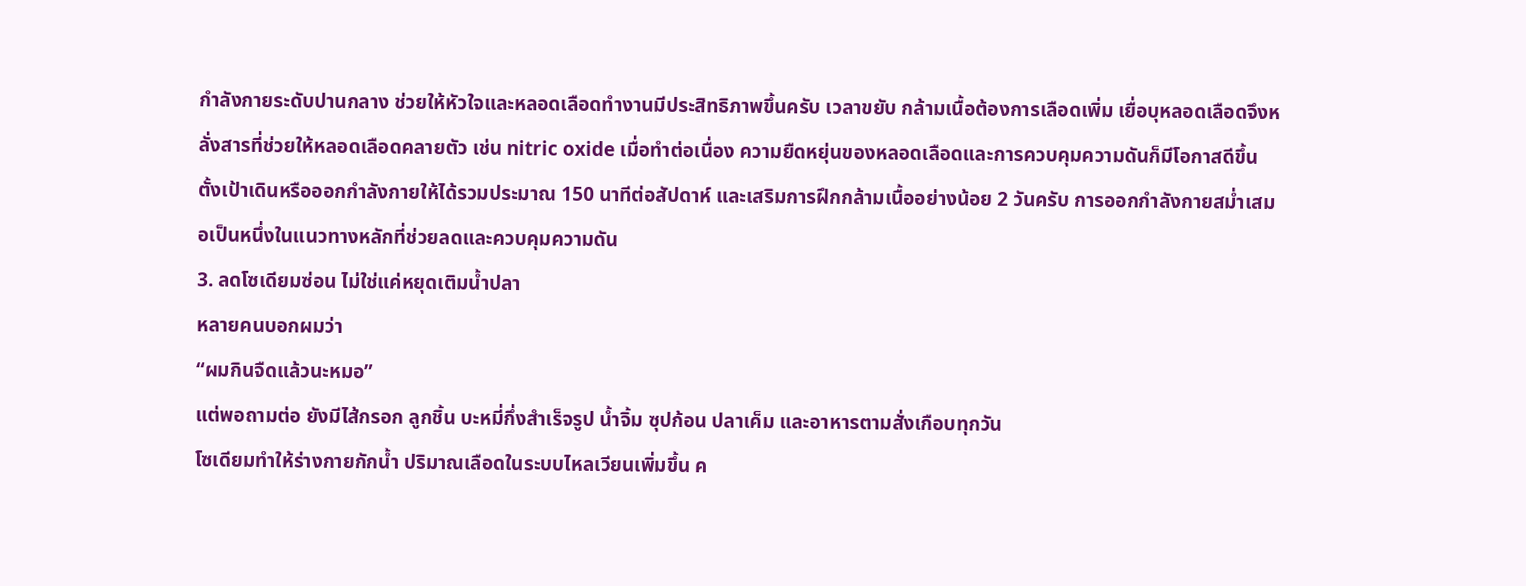กำลังกายระดับปานกลาง ช่วยให้หัวใจและหลอดเลือดทำงานมีประสิทธิภาพขึ้นครับ เวลาขยับ กล้ามเนื้อต้องการเลือดเพิ่ม เยื่อบุหลอดเลือดจึงหลั่งสารที่ช่วยให้หลอดเลือดคลายตัว เช่น nitric oxide เมื่อทำต่อเนื่อง ความยืดหยุ่นของหลอดเลือดและการควบคุมความดันก็มีโอกาสดีขึ้น
ตั้งเป้าเดินหรือออกกำลังกายให้ได้รวมประมาณ 150 นาทีต่อสัปดาห์ และเสริมการฝึกกล้ามเนื้ออย่างน้อย 2 วันครับ การออกกำลังกายสม่ำเสมอเป็นหนึ่งในแนวทางหลักที่ช่วยลดและควบคุมความดัน
3. ลดโซเดียมซ่อน ไม่ใช่แค่หยุดเติมน้ำปลา
หลายคนบอกผมว่า
“ผมกินจืดแล้วนะหมอ”
แต่พอถามต่อ ยังมีไส้กรอก ลูกชิ้น บะหมี่กึ่งสำเร็จรูป น้ำจิ้ม ซุปก้อน ปลาเค็ม และอาหารตามสั่งเกือบทุกวัน
โซเดียมทำให้ร่างกายกักน้ำ ปริมาณเลือดในระบบไหลเวียนเพิ่มขึ้น ค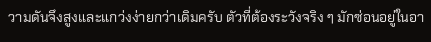วามดันจึงสูงและแกว่งง่ายกว่าเดิมครับ ตัวที่ต้องระวังจริง ๆ มักซ่อนอยู่ในอา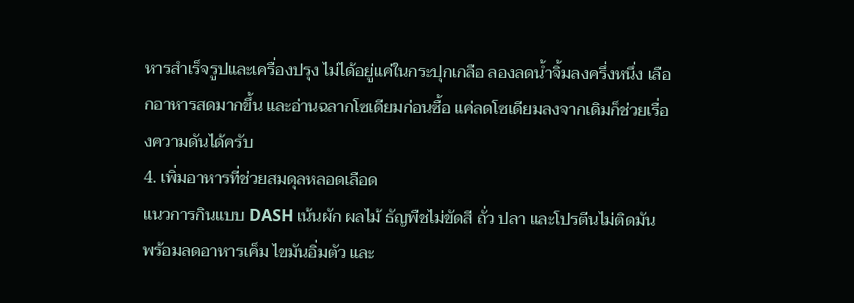หารสำเร็จรูปและเครื่องปรุง ไม่ได้อยู่แค่ในกระปุกเกลือ ลองลดน้ำจิ้มลงครึ่งหนึ่ง เลือกอาหารสดมากขึ้น และอ่านฉลากโซเดียมก่อนซื้อ แค่ลดโซเดียมลงจากเดิมก็ช่วยเรื่องความดันได้ครับ
4. เพิ่มอาหารที่ช่วยสมดุลหลอดเลือด
แนวการกินแบบ DASH เน้นผัก ผลไม้ ธัญพืชไม่ขัดสี ถั่ว ปลา และโปรตีนไม่ติดมัน พร้อมลดอาหารเค็ม ไขมันอิ่มตัว และ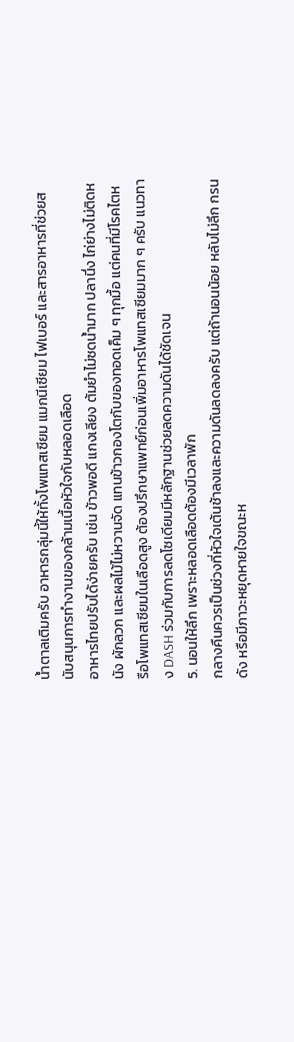น้ำตาลเติมครับ อาหารกลุ่มนี้ให้ทั้งโพแทสเซียม แมกนีเซียม ไฟเบอร์ และสารอาหารที่ช่วยสนับสนุนการทำงานของกล้ามเนื้อหัวใจกับหลอดเลือด
อาหารไทยปรับได้ง่ายครับ เช่น ข้าวพอดี แกงเลียง ต้มยำไม่ซดน้ำมาก ปลานึ่ง ไก่ย่างไม่ติดหนัง ผักลวก และผลไม้ไม่หวานจัด แทนข้าวกองโตกับของทอดเค็ม ๆ ทุกมื้อ แต่คนที่มีโรคไตหรือโพแทสเซียมในเลือดสูง ต้องปรึกษาแพทย์ก่อนเพิ่มอาหารโพแทสเซียมมาก ๆ ครับ แนวทาง DASH ร่วมกับการลดโซเดียมมีหลักฐานช่วยลดความดันได้ชัดเจน
5. นอนให้ลึก เพราะหลอดเลือดต้องมีเวลาพัก
กลางคืนควรเป็นช่วงที่หัวใจเต้นช้าลงและความดันลดลงครับ แต่ถ้านอนน้อย หลับไม่ลึก กรนดัง หรือมีภาวะหยุดหายใจขณะห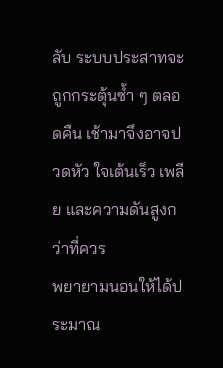ลับ ระบบประสาทจะถูกกระตุ้นซ้ำ ๆ ตลอดคืน เช้ามาจึงอาจปวดหัว ใจเต้นเร็ว เพลีย และความดันสูงกว่าที่ควร
พยายามนอนให้ได้ประมาณ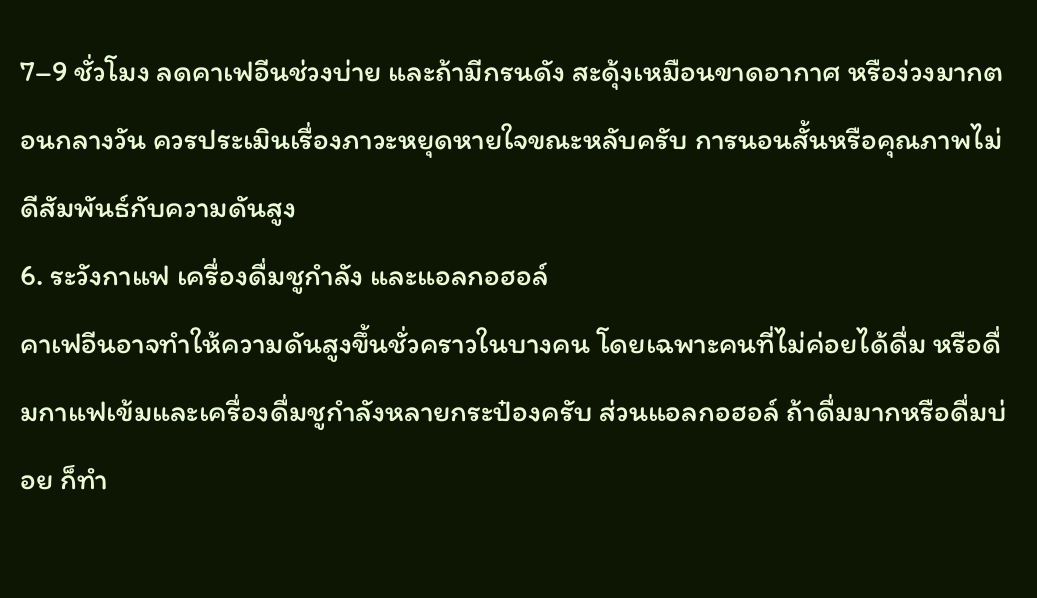7–9 ชั่วโมง ลดคาเฟอีนช่วงบ่าย และถ้ามีกรนดัง สะดุ้งเหมือนขาดอากาศ หรือง่วงมากตอนกลางวัน ควรประเมินเรื่องภาวะหยุดหายใจขณะหลับครับ การนอนสั้นหรือคุณภาพไม่ดีสัมพันธ์กับความดันสูง
6. ระวังกาแฟ เครื่องดื่มชูกำลัง และแอลกอฮอล์
คาเฟอีนอาจทำให้ความดันสูงขึ้นชั่วคราวในบางคน โดยเฉพาะคนที่ไม่ค่อยได้ดื่ม หรือดื่มกาแฟเข้มและเครื่องดื่มชูกำลังหลายกระป๋องครับ ส่วนแอลกอฮอล์ ถ้าดื่มมากหรือดื่มบ่อย ก็ทำ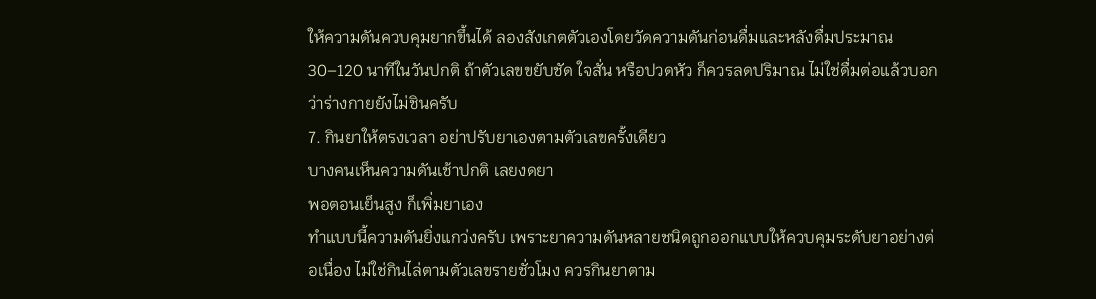ให้ความดันควบคุมยากขึ้นได้ ลองสังเกตตัวเองโดยวัดความดันก่อนดื่มและหลังดื่มประมาณ 30–120 นาทีในวันปกติ ถ้าตัวเลขขยับชัด ใจสั่น หรือปวดหัว ก็ควรลดปริมาณ ไม่ใช่ดื่มต่อแล้วบอกว่าร่างกายยังไม่ชินครับ
7. กินยาให้ตรงเวลา อย่าปรับยาเองตามตัวเลขครั้งเดียว
บางคนเห็นความดันเช้าปกติ เลยงดยา
พอตอนเย็นสูง ก็เพิ่มยาเอง
ทำแบบนี้ความดันยิ่งแกว่งครับ เพราะยาความดันหลายชนิดถูกออกแบบให้ควบคุมระดับยาอย่างต่อเนื่อง ไม่ใช่กินไล่ตามตัวเลขรายชั่วโมง ควรกินยาตาม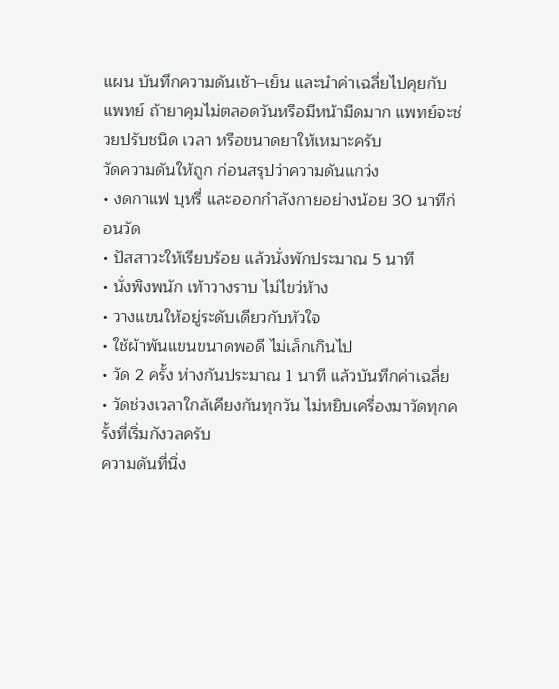แผน บันทึกความดันเช้า–เย็น และนำค่าเฉลี่ยไปคุยกับแพทย์ ถ้ายาคุมไม่ตลอดวันหรือมีหน้ามืดมาก แพทย์จะช่วยปรับชนิด เวลา หรือขนาดยาให้เหมาะครับ
วัดความดันให้ถูก ก่อนสรุปว่าความดันแกว่ง
• งดกาแฟ บุหรี่ และออกกำลังกายอย่างน้อย 30 นาทีก่อนวัด
• ปัสสาวะให้เรียบร้อย แล้วนั่งพักประมาณ 5 นาที
• นั่งพิงพนัก เท้าวางราบ ไม่ไขว่ห้าง
• วางแขนให้อยู่ระดับเดียวกับหัวใจ
• ใช้ผ้าพันแขนขนาดพอดี ไม่เล็กเกินไป
• วัด 2 ครั้ง ห่างกันประมาณ 1 นาที แล้วบันทึกค่าเฉลี่ย
• วัดช่วงเวลาใกล้เคียงกันทุกวัน ไม่หยิบเครื่องมาวัดทุกครั้งที่เริ่มกังวลครับ
ความดันที่นิ่ง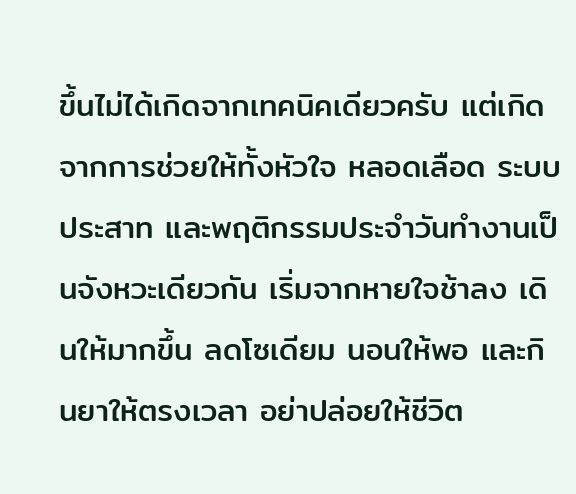ขึ้นไม่ได้เกิดจากเทคนิคเดียวครับ แต่เกิดจากการช่วยให้ทั้งหัวใจ หลอดเลือด ระบบประสาท และพฤติกรรมประจำวันทำงานเป็นจังหวะเดียวกัน เริ่มจากหายใจช้าลง เดินให้มากขึ้น ลดโซเดียม นอนให้พอ และกินยาให้ตรงเวลา อย่าปล่อยให้ชีวิต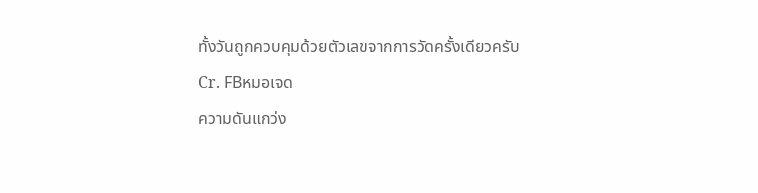ทั้งวันถูกควบคุมด้วยตัวเลขจากการวัดครั้งเดียวครับ
Cr. FBหมอเจด
ความดันแกว่ง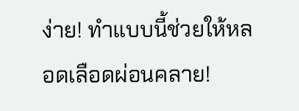ง่าย! ทำแบบนี้ช่วยให้หลอดเลือดผ่อนคลาย!